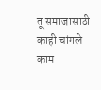तू समाजासाठी काही चांगले काम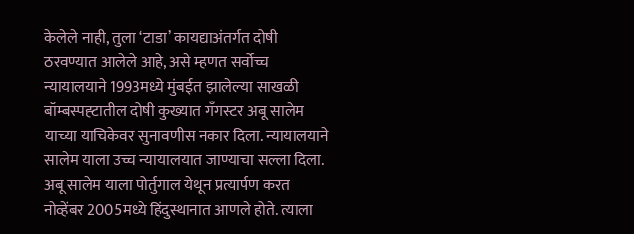केलेले नाही, तुला ‘टाडा’ कायद्याअंतर्गत दोषी ठरवण्यात आलेले आहे, असे म्हणत सर्वोच्च न्यायालयाने 1993मध्ये मुंबईत झालेल्या साखळी बॉम्बस्पह्टातील दोषी कुख्यात गँगस्टर अबू सालेम याच्या याचिकेवर सुनावणीस नकार दिला. न्यायालयाने सालेम याला उच्च न्यायालयात जाण्याचा सल्ला दिला.
अबू सालेम याला पोर्तुगाल येथून प्रत्यार्पण करत नोव्हेंबर 2005मध्ये हिंदुस्थानात आणले होते. त्याला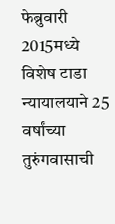फेब्रुवारी 2015मध्ये विशेष टाडा न्यायालयाने 25 वर्षांच्या तुरुंगवासाची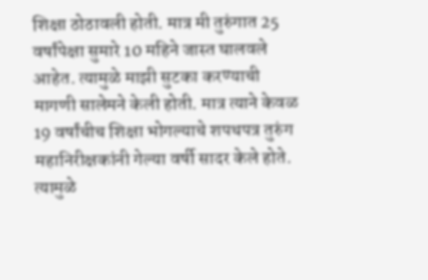शिक्षा ठोठावली होती. मात्र मी तुरुंगात 25 वर्षांपेक्षा सुमारे 10 महिने जास्त घालवले आहेत. त्यामुळे माझी सुटका करण्याची मागणी सालेमने केली होती. मात्र त्याने केवळ 19 वर्षांचीच शिक्षा भोगल्याचे शपथपत्र तुरुंग महानिरीक्षकांनी गेल्या वर्षी सादर केले होते. त्यामुळे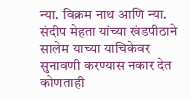न्या. विक्रम नाथ आणि न्या. संदीप मेहता यांच्या खंडपीठाने सालेम याच्या याचिकेवर सुनावणी करण्यास नकार देत कोणताही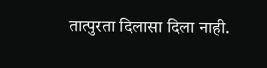तात्पुरता दिलासा दिला नाही.